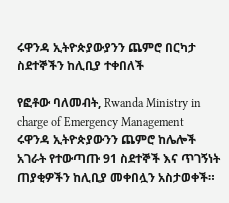ሩዋንዳ ኢትዮጵያውያንን ጨምሮ በርካታ ስደተኞችን ከሊቢያ ተቀበለች

የፎቶው ባለመብት, Rwanda Ministry in charge of Emergency Management
ሩዋንዳ ኢትዮጵያውንን ጨምሮ ከሌሎች አገራት የተውጣጡ 91 ስደተኞች እና ጥገኝነት ጠያቂዎችን ከሊቢያ መቀበሏን አስታወቀች።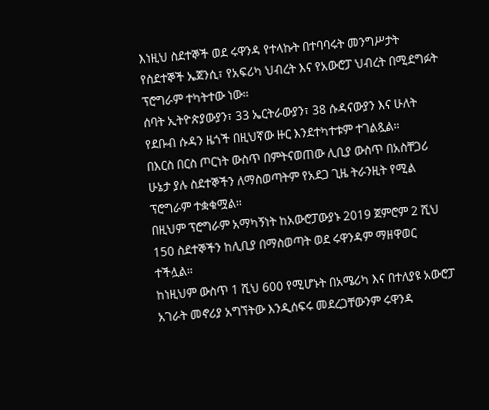እነዚህ ስደተኞች ወደ ሩዋንዳ የተላኩት በተባባሩት መንግሥታት የስደተኞች ኤጀንሲ፣ የአፍሪካ ህብረት እና የአውሮፓ ህብረት በሚደግፉት ፕሮግራም ተካትተው ነው።
ሰባት ኢትዮጵያውያን፣ 33 ኤርትራውያን፣ 38 ሱዳናውያን እና ሁለት የደቡብ ሱዳን ዜጎች በዚህኛው ዙር እንደተካተቱም ተገልጿል።
በእርስ በርስ ጦርነት ውስጥ በምትናወጠው ሊቢያ ውስጥ በአስቸጋሪ ሁኔታ ያሉ ስደተኞችን ለማስወጣትም የአደጋ ጊዜ ትራንዚት የሚል ፕሮግራም ተቋቁሟል።
በዚህም ፕሮግራም አማካኝነት ከአውሮፓውያኑ 2019 ጀምሮም 2 ሺህ 150 ስደተኞችን ከሊቢያ በማስወጣት ወደ ሩዋንዳም ማዘዋወር ተችሏል።
ከነዚህም ውስጥ 1 ሺህ 600 የሚሆኑት በአሜሪካ እና በተለያዩ አውሮፓ አገራት መኖሪያ አግኘትው እንዲሰፍሩ መደረጋቸውንም ሩዋንዳ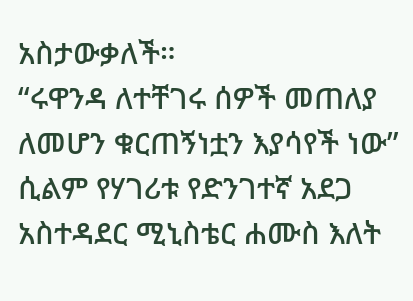አስታውቃለች።
“ሩዋንዳ ለተቸገሩ ሰዎች መጠለያ ለመሆን ቁርጠኝነቷን እያሳየች ነው” ሲልም የሃገሪቱ የድንገተኛ አደጋ አስተዳደር ሚኒስቴር ሐሙስ እለት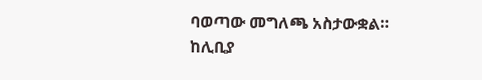ባወጣው መግለጫ አስታውቋል።
ከሊቢያ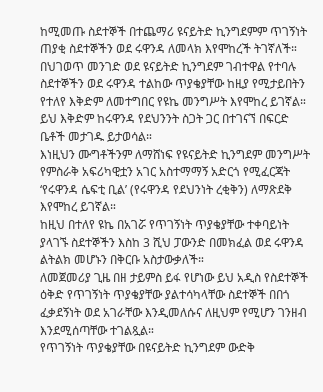ከሚመጡ ስደተኞች በተጨማሪ ዩናይትድ ኪንግደምም ጥገኝነት ጠያቂ ስደተኞችን ወደ ሩዋንዳ ለመላክ እየሞከረች ትገኛለች።
በህገወጥ መንገድ ወደ ዩናይትድ ኪንግደም ገብተዋል የተባሉ ስደተኞችን ወደ ሩዋንዳ ተልከው ጥያቄያቸው ከዚያ የሚታይበትን የተለየ እቅድም ለመተግበር የዩኬ መንግሥት እየሞከረ ይገኛል።
ይህ እቅድም ከሩዋንዳ የደህንንት ስጋት ጋር በተገናኘ በፍርድ ቤቶች መታገዱ ይታወሳል።
እነዚህን ሙግቶችንም ለማሸነፍ የዩናይትድ ኪንግደም መንግሥት የምስራቅ አፍሪካዊቷን አገር አስተማማኝ አድርጎ የሚፈርጃት ‘የሩዋንዳ ሴፍቲ ቢል’ (የሩዋንዳ የደህንነት ረቂቅን) ለማጽደቅ እየሞከረ ይገኛል።
ከዚህ በተለየ ዩኬ በአገሯ የጥገኝነት ጥያቄያቸው ተቀባይነት ያላገኙ ስደተኞችን እስከ 3 ሺህ ፓውንድ በመክፈል ወደ ሩዋንዳ ልትልክ መሆኑን በቅርቡ አስታውቃለች።
ለመጀመሪያ ጊዜ በዘ ታይምስ ይፋ የሆነው ይህ አዲስ የስደተኞች ዕቅድ የጥገኝነት ጥያቄያቸው ያልተሳካላቸው ስደተኞች በበጎ ፈቃደኝነት ወደ አገራቸው እንዲመለሱና ለዚህም የሚሆን ገንዘብ እንደሚሰጣቸው ተገልጿል።
የጥገኝነት ጥያቄያቸው በዩናይትድ ኪንግደም ውድቅ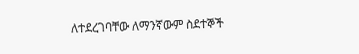ለተደረገባቸው ለማንኛውም ስደተኞች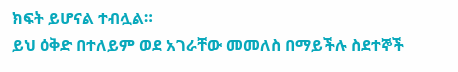ክፍት ይሆናል ተብሏል።
ይህ ዕቅድ በተለይም ወደ አገራቸው መመለስ በማይችሉ ስደተኞች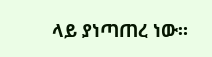ላይ ያነጣጠረ ነው።